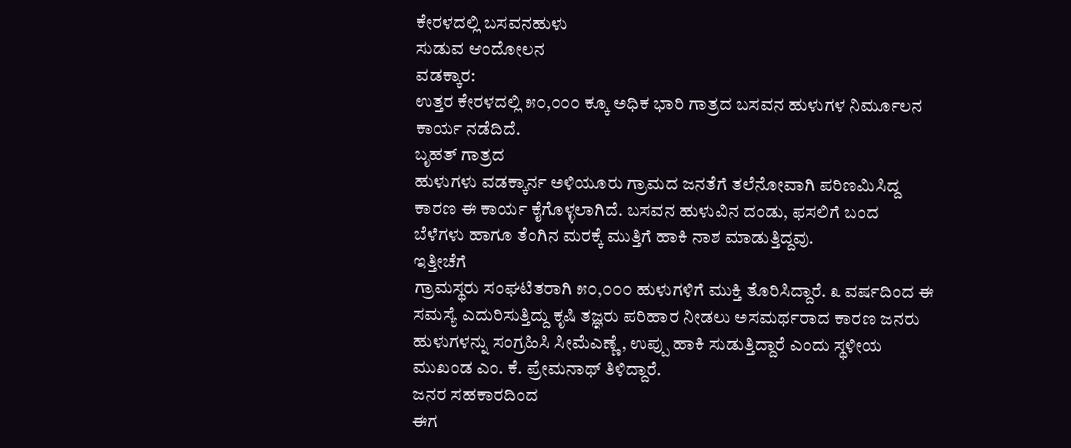ಕೇರಳದಲ್ಲಿ ಬಸವನಹುಳು
ಸುಡುವ ಆಂದೋಲನ
ವಡಕ್ಕಾರ:
ಉತ್ತರ ಕೇರಳದಲ್ಲಿ ೫೦,೦೦೦ ಕ್ಕೂ ಅಧಿಕ ಭಾರಿ ಗಾತ್ರದ ಬಸವನ ಹುಳುಗಳ ನಿರ್ಮೂಲನ
ಕಾರ್ಯ ನಡೆದಿದೆ.
ಬೃಹತ್ ಗಾತ್ರದ
ಹುಳುಗಳು ವಡಕ್ಕಾರ್ನ ಅಳಿಯೂರು ಗ್ರಾಮದ ಜನತೆಗೆ ತಲೆನೋವಾಗಿ ಪರಿಣಮಿಸಿದ್ದ
ಕಾರಣ ಈ ಕಾರ್ಯ ಕೈಗೊಳ್ಳಲಾಗಿದೆ. ಬಸವನ ಹುಳುವಿನ ದಂಡು, ಫಸಲಿಗೆ ಬಂದ
ಬೆಳೆಗಳು ಹಾಗೂ ತೆಂಗಿನ ಮರಕ್ಕೆ ಮುತ್ತಿಗೆ ಹಾಕಿ ನಾಶ ಮಾಡುತ್ತಿದ್ದವು.
ಇತ್ತೀಚೆಗೆ
ಗ್ರಾಮಸ್ಥರು ಸಂಘಟಿತರಾಗಿ ೫೦,೦೦೦ ಹುಳುಗಳಿಗೆ ಮುಕ್ತಿ ತೊರಿಸಿದ್ದಾರೆ. ೩ ವರ್ಷದಿಂದ ಈ
ಸಮಸ್ಯೆ ಎದುರಿಸುತ್ತಿದ್ದು ಕೃಷಿ ತಜ್ಞರು ಪರಿಹಾರ ನೀಡಲು ಅಸಮರ್ಥರಾದ ಕಾರಣ ಜನರು
ಹುಳುಗಳನ್ನು ಸಂಗ್ರಹಿಸಿ ಸೀಮೆಎಣ್ಣೆ, ಉಪ್ಪು ಹಾಕಿ ಸುಡುತ್ತಿದ್ದಾರೆ ಎಂದು ಸ್ಥಳೀಯ
ಮುಖಂಡ ಎಂ. ಕೆ. ಪ್ರೇಮನಾಥ್ ತಿಳಿದ್ದಾರೆ.
ಜನರ ಸಹಕಾರದಿಂದ
ಈಗ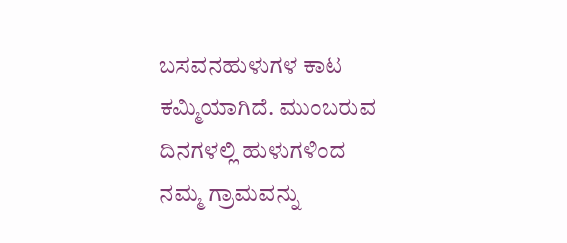ಬಸವನಹುಳುಗಳ ಕಾಟ ಕಮ್ಮಿಯಾಗಿದೆ. ಮುಂಬರುವ ದಿನಗಳಲ್ಲಿ ಹುಳುಗಳಿಂದ
ನಮ್ಮ ಗ್ರಾಮವನ್ನು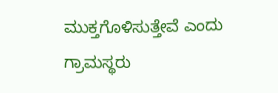ಮುಕ್ತಗೊಳಿಸುತ್ತೇವೆ ಎಂದು ಗ್ರಾಮಸ್ಥರು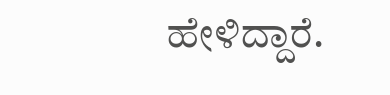ಹೇಳಿದ್ದಾರೆ.